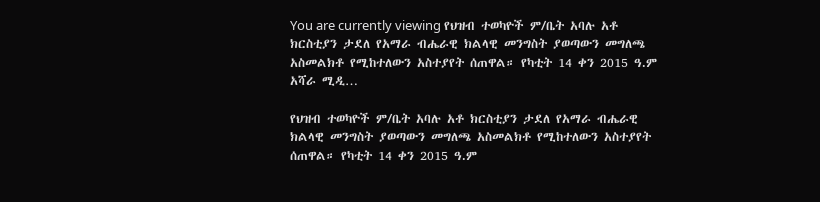You are currently viewing የህዝብ ተወካዮች ም/ቤት አባሉ አቶ ክርስቲያን ታደለ የአማራ ብሔራዊ ክልላዊ መንግስት ያወጣውን መግለጫ አስመልክቶ የሚከተለውን አስተያየት ሰጠዋል። የካቲት 14 ቀን 2015 ዓ.ም አሻራ ሚዲ…

የህዝብ ተወካዮች ም/ቤት አባሉ አቶ ክርስቲያን ታደለ የአማራ ብሔራዊ ክልላዊ መንግስት ያወጣውን መግለጫ አስመልክቶ የሚከተለውን አስተያየት ሰጠዋል። የካቲት 14 ቀን 2015 ዓ.ም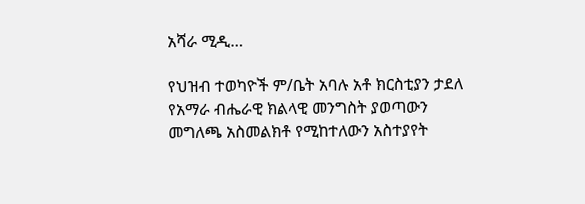አሻራ ሚዲ…

የህዝብ ተወካዮች ም/ቤት አባሉ አቶ ክርስቲያን ታደለ የአማራ ብሔራዊ ክልላዊ መንግስት ያወጣውን መግለጫ አስመልክቶ የሚከተለውን አስተያየት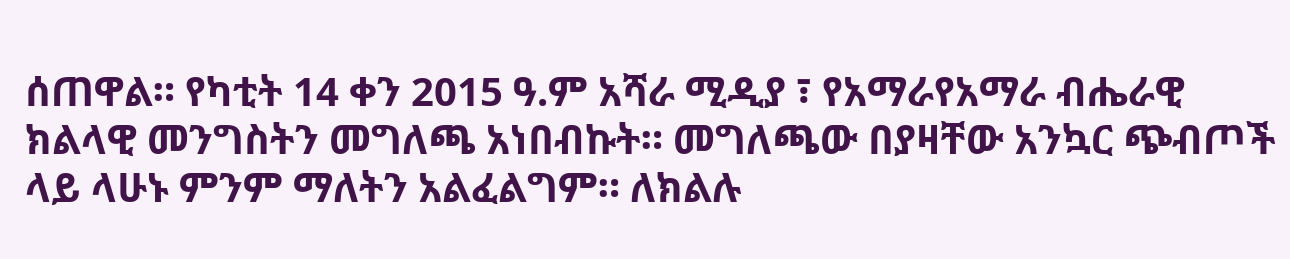ሰጠዋል። የካቲት 14 ቀን 2015 ዓ.ም አሻራ ሚዲያ ፣ የአማራየአማራ ብሔራዊ ክልላዊ መንግስትን መግለጫ አነበብኩት። መግለጫው በያዛቸው አንኳር ጭብጦች ላይ ላሁኑ ምንም ማለትን አልፈልግም። ለክልሉ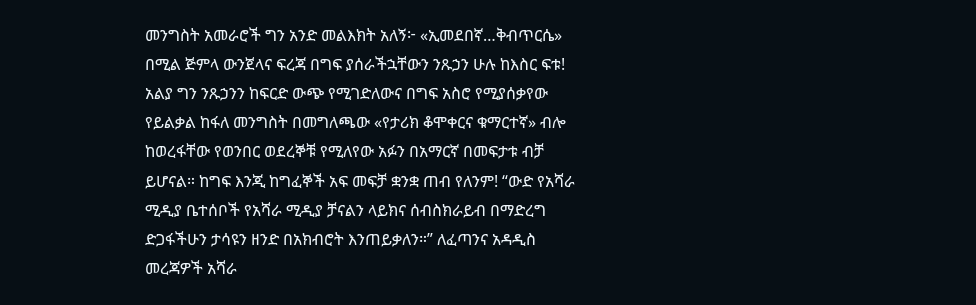መንግስት አመራሮች ግን አንድ መልእክት አለኝ፦ «ኢመደበኛ…ቅብጥርሴ» በሚል ጅምላ ውንጀላና ፍረጃ በግፍ ያሰራችኋቸውን ንጹኃን ሁሉ ከእስር ፍቱ! አልያ ግን ንጹኃንን ከፍርድ ውጭ የሚገድለውና በግፍ አስሮ የሚያሰቃየው የይልቃል ከፋለ መንግስት በመግለጫው «የታሪክ ቆሞቀርና ቁማርተኛ» ብሎ ከወረፋቸው የወንበር ወደረኞቹ የሚለየው አፉን በአማርኛ በመፍታቱ ብቻ ይሆናል። ከግፍ እንጂ ከግፈኞች አፍ መፍቻ ቋንቋ ጠብ የለንም! “ውድ የአሻራ ሚዲያ ቤተሰቦች የአሻራ ሚዲያ ቻናልን ላይክና ሰብስክራይብ በማድረግ ድጋፋችሁን ታሳዩን ዘንድ በአክብሮት እንጠይቃለን።” ለፈጣንና አዳዲስ መረጃዎች አሻራ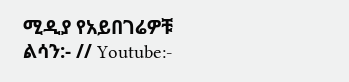ሚዲያ የአይበገሬዎቹ ልሳን:- // Youtube:-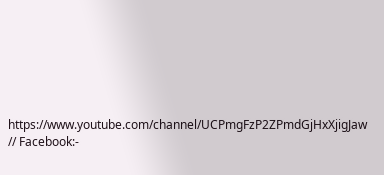https://www.youtube.com/channel/UCPmgFzP2ZPmdGjHxXjigJaw // Facebook:-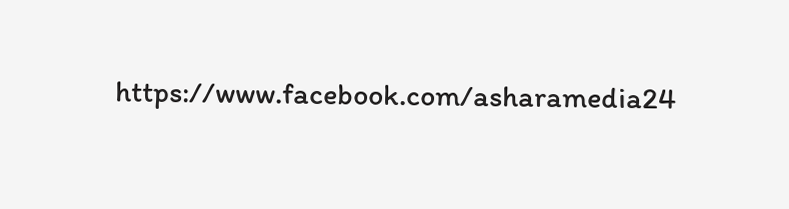https://www.facebook.com/asharamedia24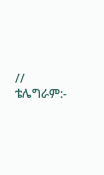// ቴሌግራም:-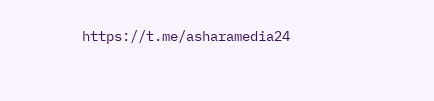https://t.me/asharamedia24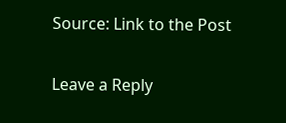Source: Link to the Post

Leave a Reply